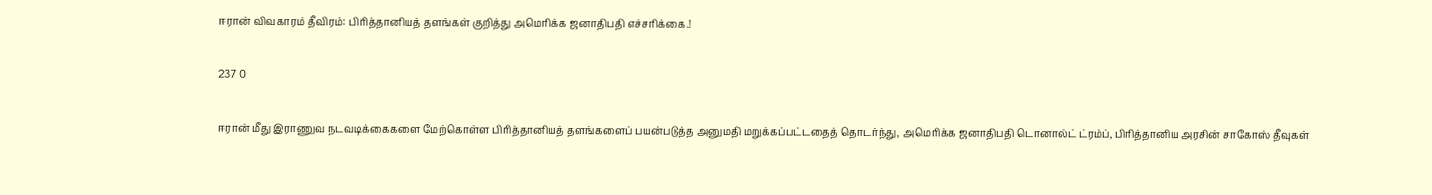ஈரான் விவகாரம் தீவிரம்: பிரித்தானியத் தளங்கள் குறித்து அமெரிக்க ஜனாதிபதி எச்சரிக்கை.!

237 0

ஈரான் மீது இராணுவ நடவடிக்கைகளை மேற்கொள்ள பிரித்தானியத் தளங்களைப் பயன்படுத்த அனுமதி மறுக்கப்பட்டதைத் தொடர்ந்து, அமெரிக்க ஜனாதிபதி டொனால்ட் ட்ரம்ப், பிரித்தானிய அரசின் சாகோஸ் தீவுகள்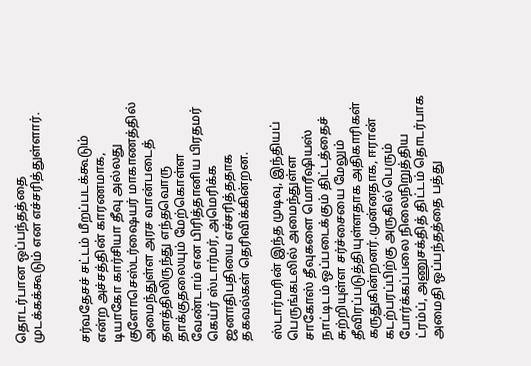தொடர்பான ஒப்பந்தத்தை முடக்கக்கூடும் என எச்சரித்துள்ளார்.


சர்வதேசச் சட்டம் மீறப்படக்கூடும் என்ற அச்சத்தின் காரணமாக, டியாகோ கார்சியா தீவு அல்லது குளோசெஸ்டர்ஷையர் மாகாணத்தில் அமைந்துள்ள அரச வான்படைத் தளத்திலிருந்து எந்தவொரு தாக்குதலையும் மேற்கொள்ள வேண்டாம் என பிரித்தானிய பிரதமர் கெய்ர் ஸ்டார்மர், அமெரிக்க ஜனாதிபதியை எச்சரித்ததாக தகவல்கள் தெரிவிக்கின்றன.

ஸ்டார்மரின் இந்த முடிவு, இந்தியப் பெருங்கடலில் அமைந்துள்ள சாகோஸ் தீவுகளை மொரீஷியஸ் நாட்டிடம் ஒப்படைக்கும் திட்டத்தைச் சுற்றியுள்ள சர்ச்சையை மேலும் தீவிரப்படுத்தியுள்ளதாக அதிகாரிகள் கருதுகின்றனர்.முன்னதாக, ஈரான் கடற்பரப்பிற்கு அருகில் பெரும் போர்க்கப்பலை நிலைநிறுத்திய ட்ரம்ப், அணுசக்தித் திட்டம் தொடர்பாக அமைதி ஒப்பந்தத்தை பத்து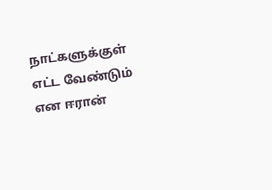நாட்களுக்குள் எட்ட வேண்டும் என ஈரான்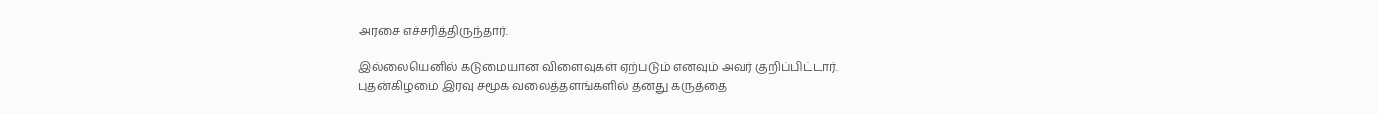அரசை எச்சரித்திருந்தார்.

இல்லையெனில் கடுமையான விளைவுகள் ஏற்படும் எனவும் அவர் குறிப்பிட்டார்.
புதன்கிழமை இரவு சமூக வலைத்தளங்களில் தனது கருத்தை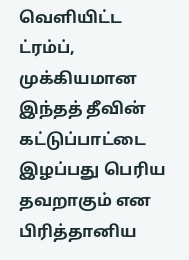வெளியிட்ட ட்ரம்ப், முக்கியமான இந்தத் தீவின் கட்டுப்பாட்டை இழப்பது பெரிய தவறாகும் என பிரித்தானிய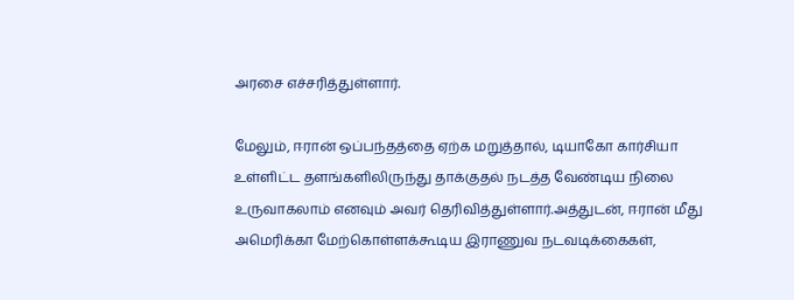அரசை எச்சரித்துள்ளார்.

மேலும், ஈரான் ஒப்பந்தத்தை ஏற்க மறுத்தால், டியாகோ கார்சியா உள்ளிட்ட தளங்களிலிருந்து தாக்குதல் நடத்த வேண்டிய நிலை உருவாகலாம் எனவும் அவர் தெரிவித்துள்ளார்.அத்துடன், ஈரான் மீது அமெரிக்கா மேற்கொள்ளக்கூடிய இராணுவ நடவடிக்கைகள்,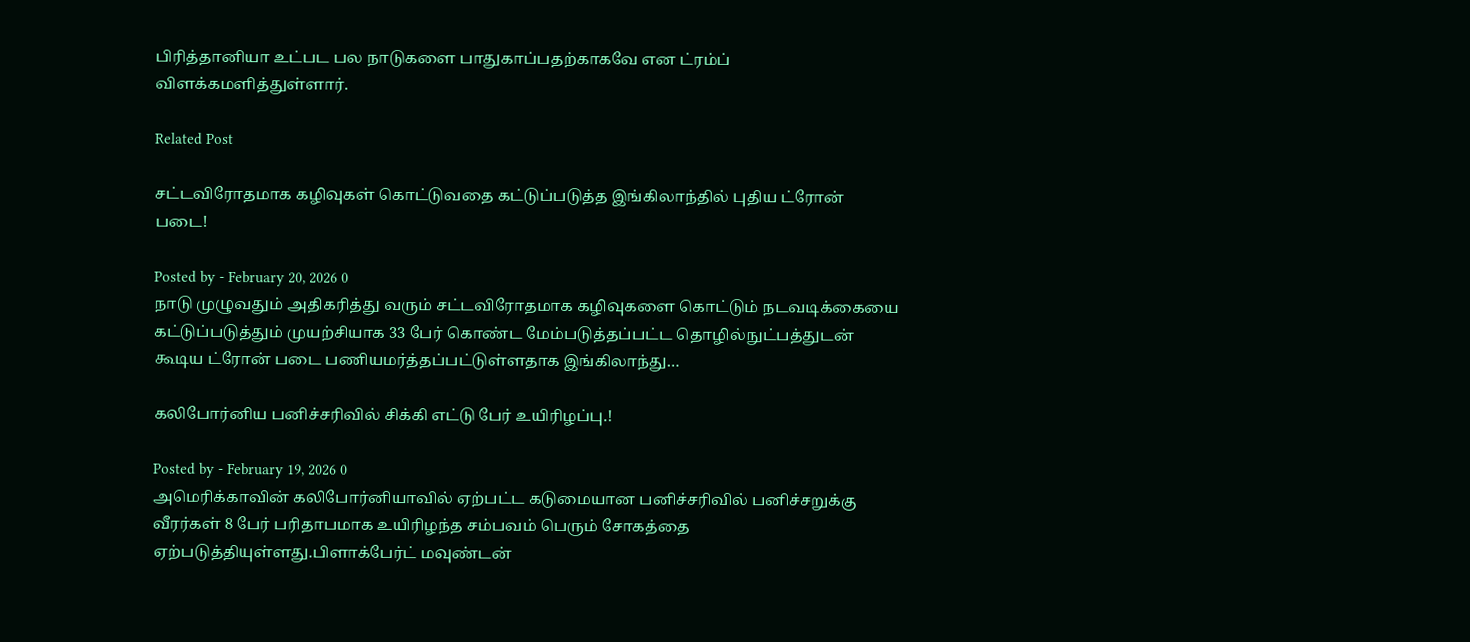பிரித்தானியா உட்பட பல நாடுகளை பாதுகாப்பதற்காகவே என ட்ரம்ப் விளக்கமளித்துள்ளார்.

Related Post

சட்டவிரோதமாக கழிவுகள் கொட்டுவதை கட்டுப்படுத்த இங்கிலாந்தில் புதிய ட்ரோன் படை!

Posted by - February 20, 2026 0
நாடு முழுவதும் அதிகரித்து வரும் சட்டவிரோதமாக கழிவுகளை கொட்டும் நடவடிக்கையை கட்டுப்படுத்தும் முயற்சியாக 33 பேர் கொண்ட மேம்படுத்தப்பட்ட தொழில்நுட்பத்துடன் கூடிய ட்ரோன் படை பணியமர்த்தப்பட்டுள்ளதாக இங்கிலாந்து…

கலிபோர்னிய பனிச்சரிவில் சிக்கி எட்டு பேர் உயிரிழப்பு.!

Posted by - February 19, 2026 0
அமெரிக்காவின் கலிபோர்னியாவில் ஏற்பட்ட கடுமையான பனிச்சரிவில் பனிச்சறுக்கு வீரர்கள் 8 பேர் பரிதாபமாக உயிரிழந்த சம்பவம் பெரும் சோகத்தை ஏற்படுத்தியுள்ளது.பிளாக்பேர்ட் மவுண்டன்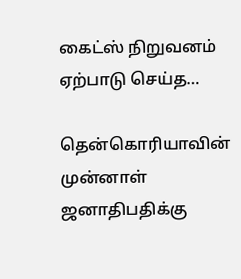கைட்ஸ் நிறுவனம் ஏற்பாடு செய்த…

தென்கொரியாவின் முன்னாள் ஜனாதிபதிக்கு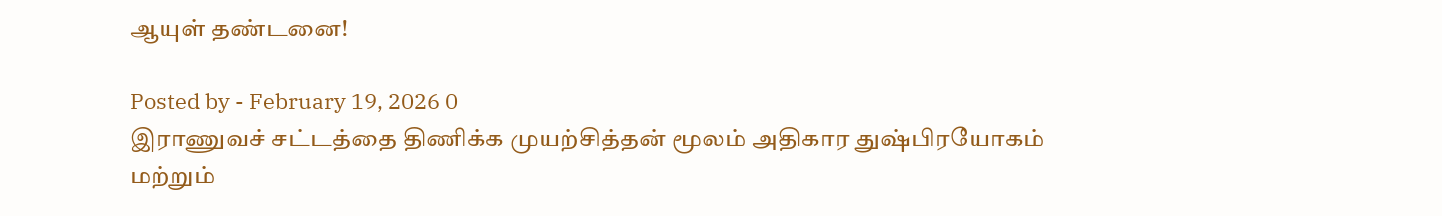ஆயுள் தண்டனை!

Posted by - February 19, 2026 0
இராணுவச் சட்டத்தை திணிக்க முயற்சித்தன் மூலம் அதிகார துஷ்பிரயோகம் மற்றும்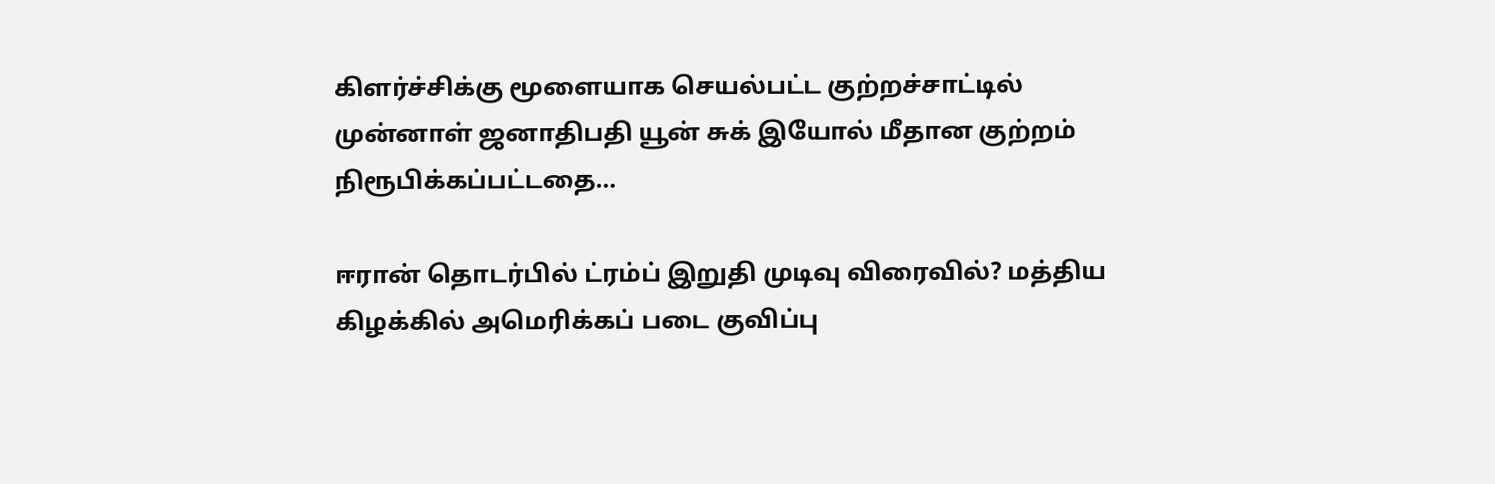கிளர்ச்சிக்கு மூளையாக செயல்பட்ட குற்றச்சாட்டில் முன்னாள் ஜனாதிபதி யூன் சுக் இயோல் மீதான குற்றம் நிரூபிக்கப்பட்டதை…

ஈரான் தொடர்பில் ட்ரம்ப் இறுதி முடிவு விரைவில்? மத்திய கிழக்கில் அமெரிக்கப் படை குவிப்பு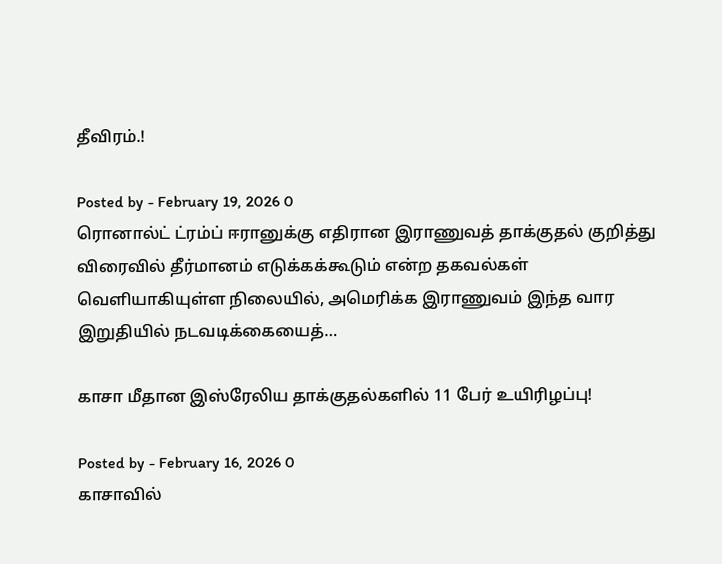தீவிரம்.!

Posted by - February 19, 2026 0
ரொனால்ட் ட்ரம்ப் ஈரானுக்கு எதிரான இராணுவத் தாக்குதல் குறித்து விரைவில் தீர்மானம் எடுக்கக்கூடும் என்ற தகவல்கள் வெளியாகியுள்ள நிலையில், அமெரிக்க இராணுவம் இந்த வார இறுதியில் நடவடிக்கையைத்…

காசா மீதான இஸ்ரேலிய தாக்குதல்களில் 11 பேர் உயிரிழப்பு!

Posted by - February 16, 2026 0
காசாவில்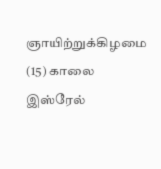ஞாயிற்றுக்கிழமை (15) காலை இஸ்ரேல்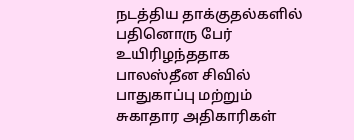நடத்திய தாக்குதல்களில் பதினொரு பேர் உயிரிழந்ததாக பாலஸ்தீன சிவில் பாதுகாப்பு மற்றும் சுகாதார அதிகாரிகள்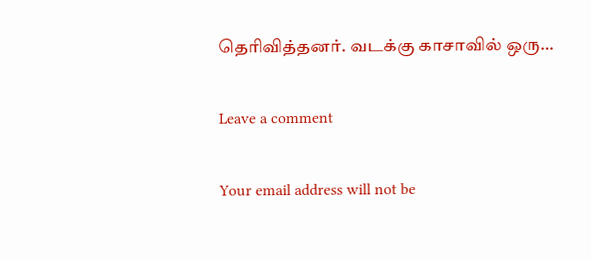தெரிவித்தனர். வடக்கு காசாவில் ஒரு…

Leave a comment

Your email address will not be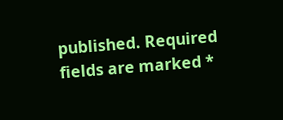published. Required fields are marked *